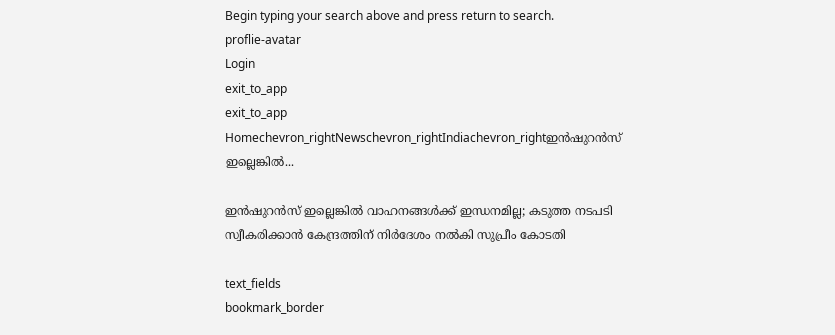Begin typing your search above and press return to search.
proflie-avatar
Login
exit_to_app
exit_to_app
Homechevron_rightNewschevron_rightIndiachevron_rightഇൻഷുറൻസ് ഇല്ലെങ്കിൽ...

ഇൻഷുറൻസ് ഇല്ലെങ്കിൽ വാഹനങ്ങൾക്ക് ഇന്ധനമില്ല; കടുത്ത നടപടി സ്വീകരിക്കാൻ കേന്ദ്രത്തിന് നിർദേശം നൽകി സുപ്രീം കോടതി

text_fields
bookmark_border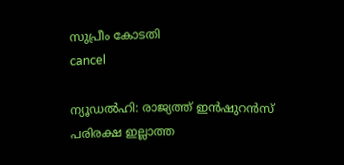സുപ്രീം കോടതി
cancel

ന്യൂഡൽഹി: രാജ്യത്ത് ഇൻഷുറൻസ് പരിരക്ഷ ഇല്ലാത്ത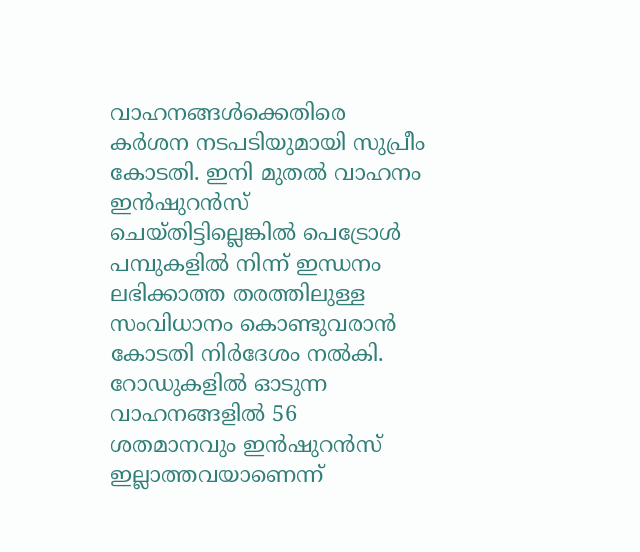വാഹനങ്ങൾക്കെതിരെ കർശന നടപടിയുമായി സുപ്രീം കോടതി. ഇനി മുതൽ വാഹനം ഇൻഷുറൻസ് ചെയ്തിട്ടില്ലെങ്കിൽ പെട്രോൾ പമ്പുകളിൽ നിന്ന് ഇന്ധനം ലഭിക്കാത്ത തരത്തിലുള്ള സംവിധാനം കൊണ്ടുവരാൻ കോടതി നിർദേശം നൽകി. റോഡുകളിൽ ഓടുന്ന വാഹനങ്ങളിൽ 56 ശതമാനവും ഇൻഷുറൻസ് ഇല്ലാത്തവയാണെന്ന്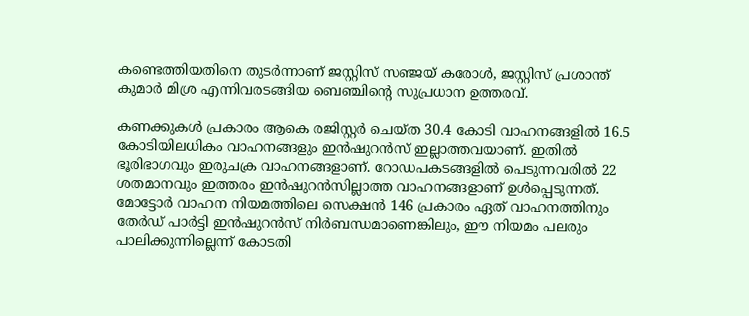കണ്ടെത്തിയതിനെ തുടർന്നാണ് ജസ്റ്റിസ് സഞ്ജയ് കരോൾ, ജസ്റ്റിസ് പ്രശാന്ത് കുമാർ മിശ്ര എന്നിവരടങ്ങിയ ബെഞ്ചിന്റെ സുപ്രധാന ഉത്തരവ്.

കണക്കുകൾ പ്രകാരം ആകെ രജിസ്റ്റർ ചെയ്ത 30.4 കോടി വാഹനങ്ങളിൽ 16.5 കോടിയിലധികം വാഹനങ്ങളും ഇൻഷുറൻസ് ഇല്ലാത്തവയാണ്. ഇതിൽ ഭൂരിഭാഗവും ഇരുചക്ര വാഹനങ്ങളാണ്. റോഡപകടങ്ങളിൽ പെടുന്നവരിൽ 22 ശതമാനവും ഇത്തരം ഇൻഷുറൻസില്ലാത്ത വാഹനങ്ങളാണ് ഉൾപ്പെടുന്നത്. മോട്ടോർ വാഹന നിയമത്തിലെ സെക്ഷൻ 146 പ്രകാരം ഏത് വാഹനത്തിനും തേർഡ് പാർട്ടി ഇൻഷുറൻസ് നിർബന്ധമാണെങ്കിലും, ഈ നിയമം പലരും പാലിക്കുന്നില്ലെന്ന് കോടതി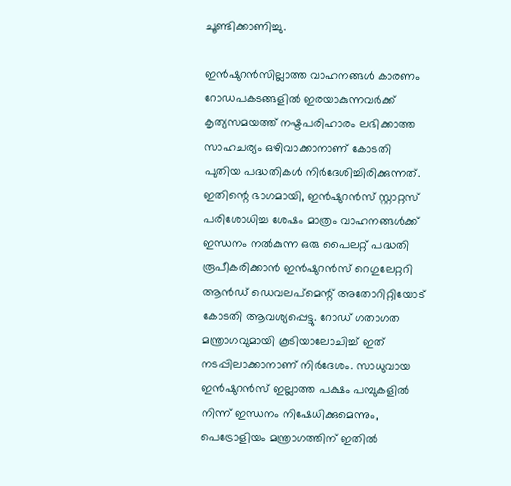ചൂണ്ടിക്കാണിച്ചു.

ഇൻഷുറൻസില്ലാത്ത വാഹനങ്ങൾ കാരണം റോഡപകടങ്ങളിൽ ഇരയാകുന്നവർക്ക് കൃത്യസമയത്ത് നഷ്ടപരിഹാരം ലഭിക്കാത്ത സാഹചര്യം ഒഴിവാക്കാനാണ് കോടതി പുതിയ പദ്ധതികൾ നിർദേശിച്ചിരിക്കുന്നത്. ഇതിന്റെ ഭാഗമായി, ഇൻഷുറൻസ് സ്റ്റാറ്റസ് പരിശോധിച്ച ശേഷം മാത്രം വാഹനങ്ങൾക്ക് ഇന്ധനം നൽകുന്ന ഒരു പൈലറ്റ് പദ്ധതി രൂപീകരിക്കാൻ ഇൻഷുറൻസ് റെഗുലേറ്ററി ആൻഡ് ഡെവലപ്‌മെന്റ് അതോറിറ്റിയോട് കോടതി ആവശ്യപ്പെട്ടു. റോഡ് ഗതാഗത മന്ത്രാഗവുമായി കൂടിയാലോചിച്ച് ഇത് നടപ്പിലാക്കാനാണ് നിർദേശം. സാധുവായ ഇൻഷുറൻസ് ഇല്ലാത്ത പക്ഷം പമ്പുകളിൽ നിന്ന് ഇന്ധനം നിഷേധിക്കുമെന്നും, പെട്രോളിയം മന്ത്രാഗത്തിന് ഇതിൽ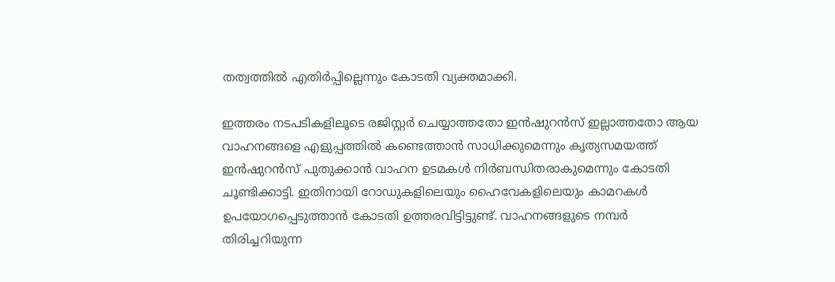തത്വത്തിൽ എതിർപ്പില്ലെന്നും കോടതി വ്യക്തമാക്കി.

ഇത്തരം നടപടികളിലൂടെ രജിസ്റ്റർ ചെയ്യാത്തതോ ഇൻഷുറൻസ് ഇല്ലാത്തതോ ആയ വാഹനങ്ങളെ എളുപ്പത്തിൽ കണ്ടെത്താൻ സാധിക്കുമെന്നും കൃത്യസമയത്ത് ഇൻഷുറൻസ് പുതുക്കാൻ വാഹന ഉടമകൾ നിർബന്ധിതരാകുമെന്നും കോടതി ചൂണ്ടിക്കാട്ടി. ഇതിനായി റോഡുകളിലെയും ഹൈവേകളിലെയും കാമറകൾ ഉപയോഗപ്പെടുത്താൻ കോടതി ഉത്തരവിട്ടിട്ടുണ്ട്. വാഹനങ്ങളുടെ നമ്പർ തിരിച്ചറിയുന്ന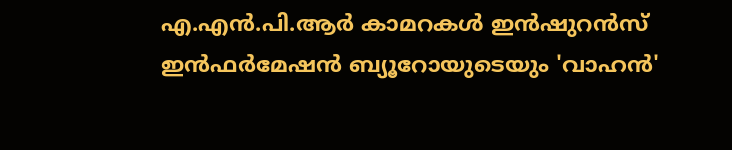എ.എൻ.പി.ആർ കാമറകൾ ഇൻഷുറൻസ് ഇൻഫർമേഷൻ ബ്യൂറോയുടെയും 'വാഹൻ'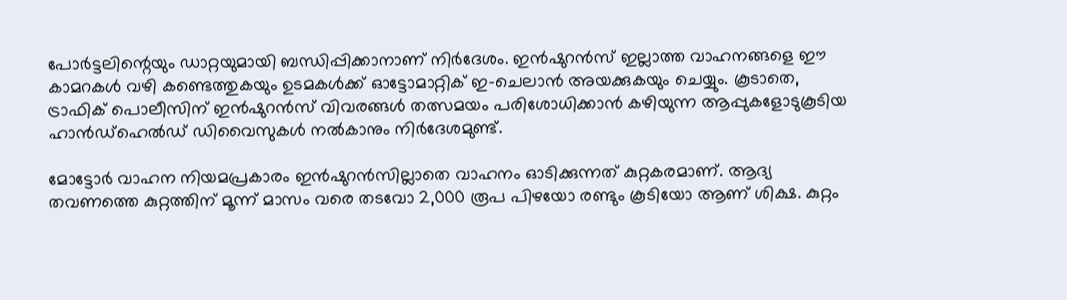പോർട്ടലിന്റെയും ഡാറ്റയുമായി ബന്ധിപ്പിക്കാനാണ് നിർദേശം. ഇൻഷുറൻസ് ഇല്ലാത്ത വാഹനങ്ങളെ ഈ കാമറകൾ വഴി കണ്ടെത്തുകയും ഉടമകൾക്ക് ഓട്ടോമാറ്റിക് ഇ-ചെലാൻ അയക്കുകയും ചെയ്യും. കൂടാതെ, ട്രാഫിക് പൊലീസിന് ഇൻഷുറൻസ് വിവരങ്ങൾ തത്സമയം പരിശോധിക്കാൻ കഴിയുന്ന ആപ്പുകളോടുകൂടിയ ഹാൻഡ്‌ഹെൽഡ് ഡിവൈസുകൾ നൽകാനും നിർദേശമുണ്ട്.

മോട്ടോർ വാഹന നിയമപ്രകാരം ഇൻഷുറൻസില്ലാതെ വാഹനം ഓടിക്കുന്നത് കുറ്റകരമാണ്. ആദ്യ തവണത്തെ കുറ്റത്തിന് മൂന്ന് മാസം വരെ തടവോ 2,000 രൂപ പിഴയോ രണ്ടും കൂടിയോ ആണ് ശിക്ഷ. കുറ്റം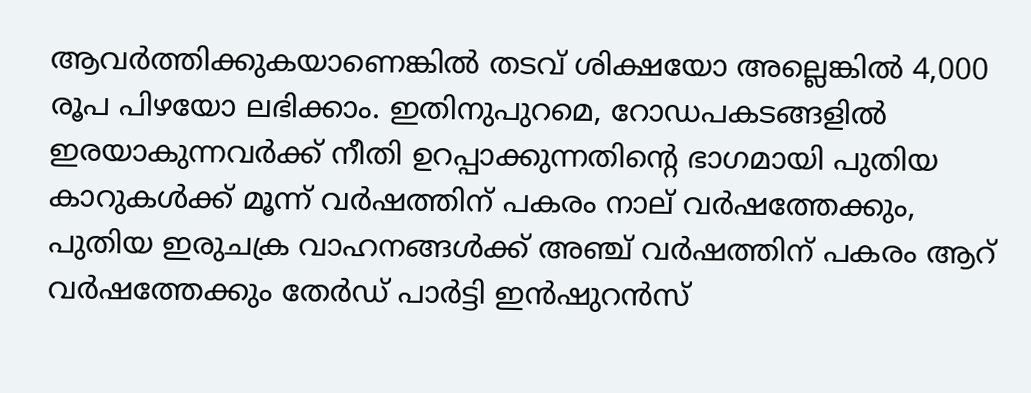ആവർത്തിക്കുകയാണെങ്കിൽ തടവ് ശിക്ഷയോ അല്ലെങ്കിൽ 4,000 രൂപ പിഴയോ ലഭിക്കാം. ഇതിനുപുറമെ, റോഡപകടങ്ങളിൽ ഇരയാകുന്നവർക്ക് നീതി ഉറപ്പാക്കുന്നതിന്റെ ഭാഗമായി പുതിയ കാറുകൾക്ക് മൂന്ന് വർഷത്തിന് പകരം നാല് വർഷത്തേക്കും, പുതിയ ഇരുചക്ര വാഹനങ്ങൾക്ക് അഞ്ച് വർഷത്തിന് പകരം ആറ് വർഷത്തേക്കും തേർഡ് പാർട്ടി ഇൻഷുറൻസ്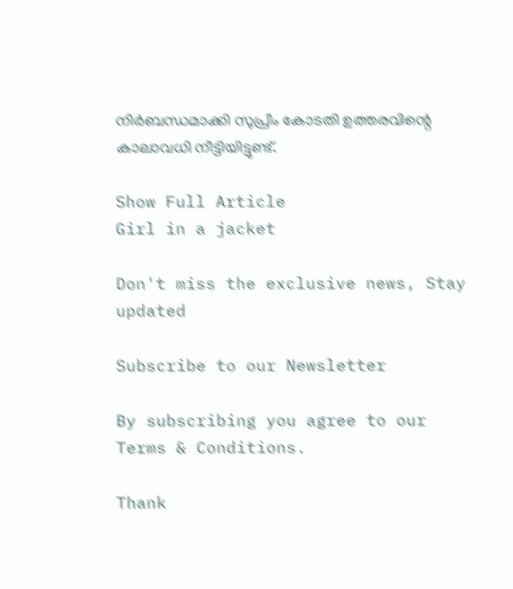നിർബന്ധമാക്കി സുപ്രീം കോടതി ഉത്തരവിന്റെ കാലാവധി നീട്ടിയിട്ടുണ്ട്.

Show Full Article
Girl in a jacket

Don't miss the exclusive news, Stay updated

Subscribe to our Newsletter

By subscribing you agree to our Terms & Conditions.

Thank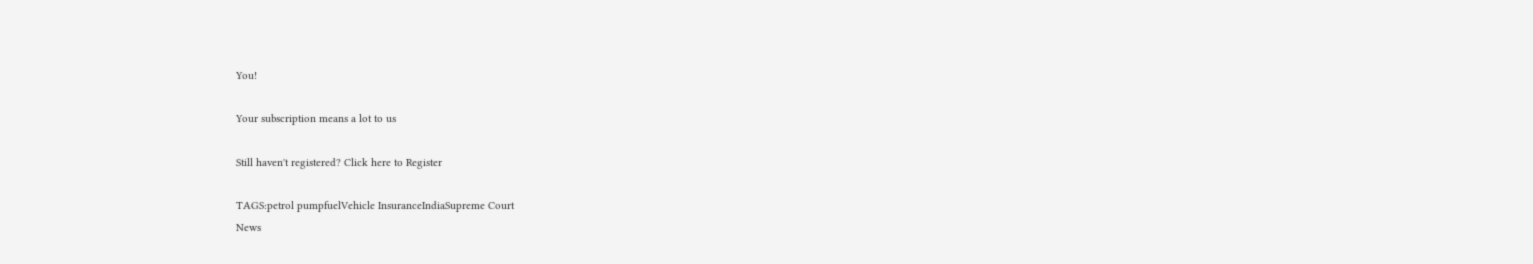You!

Your subscription means a lot to us

Still haven't registered? Click here to Register

TAGS:petrol pumpfuelVehicle InsuranceIndiaSupreme Court
News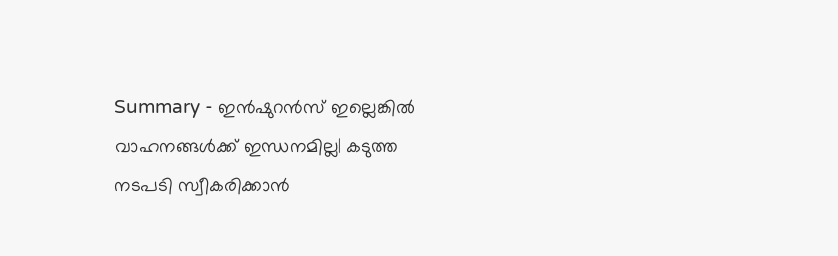Summary - ഇൻഷുറൻസ് ഇല്ലെങ്കിൽ വാഹനങ്ങൾക്ക് ഇന്ധനമില്ല| കടുത്ത നടപടി സ്വീകരിക്കാൻ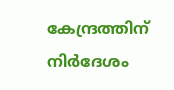കേന്ദ്രത്തിന് നിർദേശം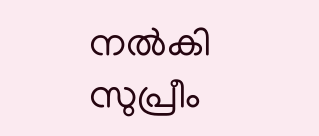നൽകി സുപ്രീം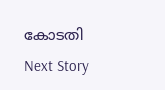കോടതി
Next Story